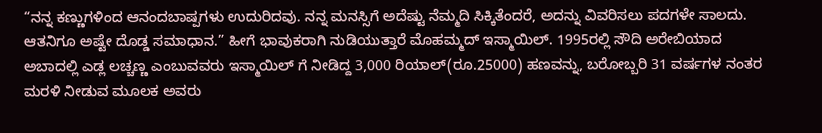“ನನ್ನ ಕಣ್ಣುಗಳಿಂದ ಆನಂದಬಾಷ್ಪಗಳು ಉದುರಿದವು. ನನ್ನ ಮನಸ್ಸಿಗೆ ಅದೆಷ್ಟು ನೆಮ್ಮದಿ ಸಿಕ್ಕಿತೆಂದರೆ, ಅದನ್ನು ವಿವರಿಸಲು ಪದಗಳೇ ಸಾಲದು. ಆತನಿಗೂ ಅಷ್ಟೇ ದೊಡ್ಡ ಸಮಾಧಾನ.” ಹೀಗೆ ಭಾವುಕರಾಗಿ ನುಡಿಯುತ್ತಾರೆ ಮೊಹಮ್ಮದ್ ಇಸ್ಮಾಯಿಲ್. 1995ರಲ್ಲಿ ಸೌದಿ ಅರೇಬಿಯಾದ ಅಬಾದಲ್ಲಿ ಎಡ್ಲ ಲಚ್ಚಣ್ಣ ಎಂಬುವವರು ಇಸ್ಮಾಯಿಲ್ ಗೆ ನೀಡಿದ್ದ 3,000 ರಿಯಾಲ್(ರೂ.25000) ಹಣವನ್ನು, ಬರೋಬ್ಬರಿ 31 ವರ್ಷಗಳ ನಂತರ ಮರಳಿ ನೀಡುವ ಮೂಲಕ ಅವರು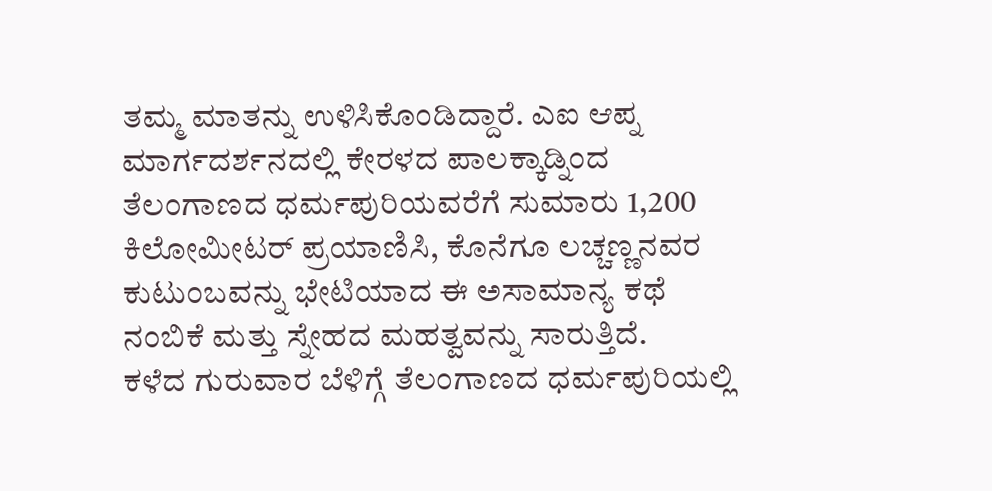ತಮ್ಮ ಮಾತನ್ನು ಉಳಿಸಿಕೊಂಡಿದ್ದಾರೆ. ಎಐ ಆಪ್ನ ಮಾರ್ಗದರ್ಶನದಲ್ಲಿ ಕೇರಳದ ಪಾಲಕ್ಕಾಡ್ನಿಂದ ತೆಲಂಗಾಣದ ಧರ್ಮಪುರಿಯವರೆಗೆ ಸುಮಾರು 1,200 ಕಿಲೋಮೀಟರ್ ಪ್ರಯಾಣಿಸಿ, ಕೊನೆಗೂ ಲಚ್ಚಣ್ಣನವರ ಕುಟುಂಬವನ್ನು ಭೇಟಿಯಾದ ಈ ಅಸಾಮಾನ್ಯ ಕಥೆ ನಂಬಿಕೆ ಮತ್ತು ಸ್ನೇಹದ ಮಹತ್ವವನ್ನು ಸಾರುತ್ತಿದೆ.
ಕಳೆದ ಗುರುವಾರ ಬೆಳಿಗ್ಗೆ ತೆಲಂಗಾಣದ ಧರ್ಮಪುರಿಯಲ್ಲಿ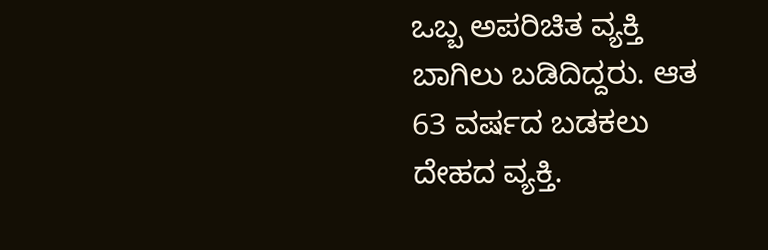ಒಬ್ಬ ಅಪರಿಚಿತ ವ್ಯಕ್ತಿ ಬಾಗಿಲು ಬಡಿದಿದ್ದರು. ಆತ 63 ವರ್ಷದ ಬಡಕಲು ದೇಹದ ವ್ಯಕ್ತಿ.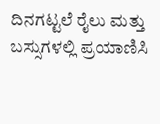ದಿನಗಟ್ಟಲೆ ರೈಲು ಮತ್ತು ಬಸ್ಸುಗಳಲ್ಲಿ ಪ್ರಯಾಣಿಸಿ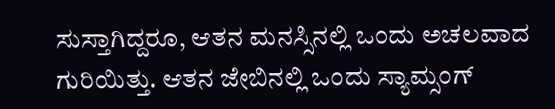ಸುಸ್ತಾಗಿದ್ದರೂ, ಆತನ ಮನಸ್ಸಿನಲ್ಲಿ ಒಂದು ಅಚಲವಾದ ಗುರಿಯಿತ್ತು. ಆತನ ಜೇಬಿನಲ್ಲಿ ಒಂದು ಸ್ಯಾಮ್ಸಂಗ್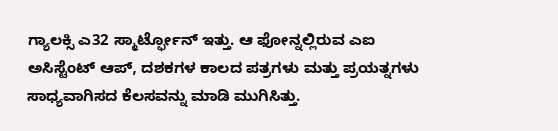ಗ್ಯಾಲಕ್ಸಿ ಎ32 ಸ್ಮಾರ್ಟ್ಫೋನ್ ಇತ್ತು. ಆ ಫೋನ್ನಲ್ಲಿರುವ ಎಐ ಅಸಿಸ್ಟೆಂಟ್ ಆಪ್, ದಶಕಗಳ ಕಾಲದ ಪತ್ರಗಳು ಮತ್ತು ಪ್ರಯತ್ನಗಳು ಸಾಧ್ಯವಾಗಿಸದ ಕೆಲಸವನ್ನು ಮಾಡಿ ಮುಗಿಸಿತ್ತು.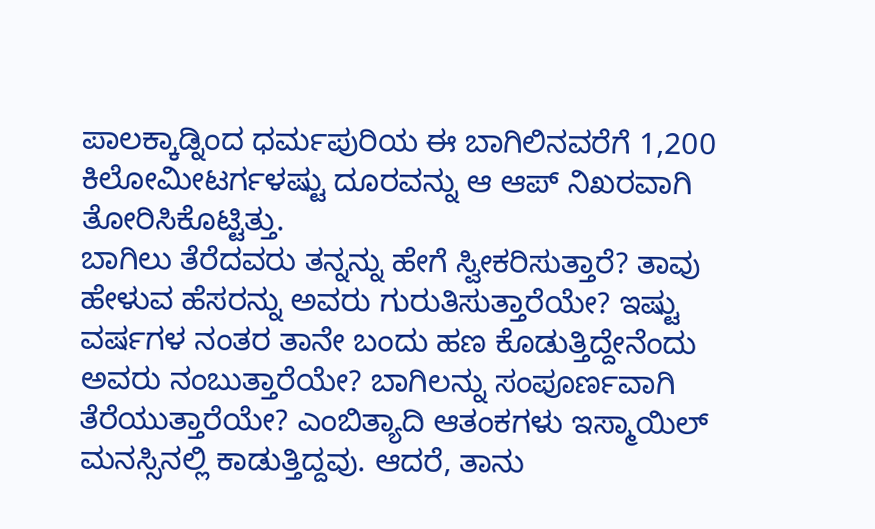ಪಾಲಕ್ಕಾಡ್ನಿಂದ ಧರ್ಮಪುರಿಯ ಈ ಬಾಗಿಲಿನವರೆಗೆ 1,200 ಕಿಲೋಮೀಟರ್ಗಳಷ್ಟು ದೂರವನ್ನು ಆ ಆಪ್ ನಿಖರವಾಗಿ ತೋರಿಸಿಕೊಟ್ಟಿತ್ತು.
ಬಾಗಿಲು ತೆರೆದವರು ತನ್ನನ್ನು ಹೇಗೆ ಸ್ವೀಕರಿಸುತ್ತಾರೆ? ತಾವು ಹೇಳುವ ಹೆಸರನ್ನು ಅವರು ಗುರುತಿಸುತ್ತಾರೆಯೇ? ಇಷ್ಟು ವರ್ಷಗಳ ನಂತರ ತಾನೇ ಬಂದು ಹಣ ಕೊಡುತ್ತಿದ್ದೇನೆಂದು ಅವರು ನಂಬುತ್ತಾರೆಯೇ? ಬಾಗಿಲನ್ನು ಸಂಪೂರ್ಣವಾಗಿ ತೆರೆಯುತ್ತಾರೆಯೇ? ಎಂಬಿತ್ಯಾದಿ ಆತಂಕಗಳು ಇಸ್ಮಾಯಿಲ್ ಮನಸ್ಸಿನಲ್ಲಿ ಕಾಡುತ್ತಿದ್ದವು. ಆದರೆ, ತಾನು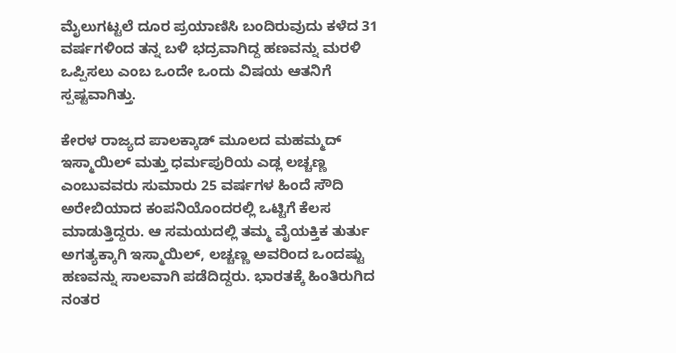ಮೈಲುಗಟ್ಟಲೆ ದೂರ ಪ್ರಯಾಣಿಸಿ ಬಂದಿರುವುದು ಕಳೆದ 31 ವರ್ಷಗಳಿಂದ ತನ್ನ ಬಳಿ ಭದ್ರವಾಗಿದ್ದ ಹಣವನ್ನು ಮರಳಿ ಒಪ್ಪಿಸಲು ಎಂಬ ಒಂದೇ ಒಂದು ವಿಷಯ ಆತನಿಗೆ ಸ್ಪಷ್ಟವಾಗಿತ್ತು.

ಕೇರಳ ರಾಜ್ಯದ ಪಾಲಕ್ಕಾಡ್ ಮೂಲದ ಮಹಮ್ಮದ್ ಇಸ್ಮಾಯಿಲ್ ಮತ್ತು ಧರ್ಮಪುರಿಯ ಎಡ್ಲ ಲಚ್ಚಣ್ಣ ಎಂಬುವವರು ಸುಮಾರು 25 ವರ್ಷಗಳ ಹಿಂದೆ ಸೌದಿ ಅರೇಬಿಯಾದ ಕಂಪನಿಯೊಂದರಲ್ಲಿ ಒಟ್ಟಿಗೆ ಕೆಲಸ ಮಾಡುತ್ತಿದ್ದರು. ಆ ಸಮಯದಲ್ಲಿ ತಮ್ಮ ವೈಯಕ್ತಿಕ ತುರ್ತು ಅಗತ್ಯಕ್ಕಾಗಿ ಇಸ್ಮಾಯಿಲ್, ಲಚ್ಚಣ್ಣ ಅವರಿಂದ ಒಂದಷ್ಟು ಹಣವನ್ನು ಸಾಲವಾಗಿ ಪಡೆದಿದ್ದರು. ಭಾರತಕ್ಕೆ ಹಿಂತಿರುಗಿದ ನಂತರ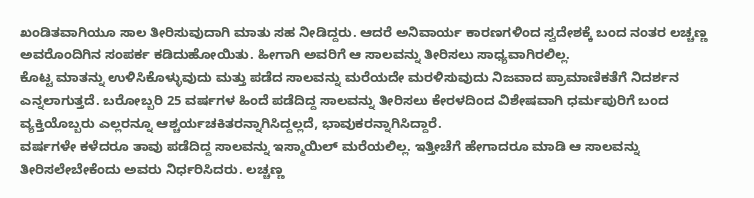ಖಂಡಿತವಾಗಿಯೂ ಸಾಲ ತೀರಿಸುವುದಾಗಿ ಮಾತು ಸಹ ನೀಡಿದ್ದರು. ಆದರೆ ಅನಿವಾರ್ಯ ಕಾರಣಗಳಿಂದ ಸ್ವದೇಶಕ್ಕೆ ಬಂದ ನಂತರ ಲಚ್ಚಣ್ಣ ಅವರೊಂದಿಗಿನ ಸಂಪರ್ಕ ಕಡಿದುಹೋಯಿತು. ಹೀಗಾಗಿ ಅವರಿಗೆ ಆ ಸಾಲವನ್ನು ತೀರಿಸಲು ಸಾಧ್ಯವಾಗಿರಲಿಲ್ಲ.
ಕೊಟ್ಟ ಮಾತನ್ನು ಉಳಿಸಿಕೊಳ್ಳುವುದು ಮತ್ತು ಪಡೆದ ಸಾಲವನ್ನು ಮರೆಯದೇ ಮರಳಿಸುವುದು ನಿಜವಾದ ಪ್ರಾಮಾಣಿಕತೆಗೆ ನಿದರ್ಶನ ಎನ್ನಲಾಗುತ್ತದೆ. ಬರೋಬ್ಬರಿ 25 ವರ್ಷಗಳ ಹಿಂದೆ ಪಡೆದಿದ್ದ ಸಾಲವನ್ನು ತೀರಿಸಲು ಕೇರಳದಿಂದ ವಿಶೇಷವಾಗಿ ಧರ್ಮಪುರಿಗೆ ಬಂದ ವ್ಯಕ್ತಿಯೊಬ್ಬರು ಎಲ್ಲರನ್ನೂ ಆಶ್ಚರ್ಯಚಕಿತರನ್ನಾಗಿಸಿದ್ದಲ್ಲದೆ, ಭಾವುಕರನ್ನಾಗಿಸಿದ್ದಾರೆ.
ವರ್ಷಗಳೇ ಕಳೆದರೂ ತಾವು ಪಡೆದಿದ್ದ ಸಾಲವನ್ನು ಇಸ್ಮಾಯಿಲ್ ಮರೆಯಲಿಲ್ಲ. ಇತ್ತೀಚೆಗೆ ಹೇಗಾದರೂ ಮಾಡಿ ಆ ಸಾಲವನ್ನು ತೀರಿಸಲೇಬೇಕೆಂದು ಅವರು ನಿರ್ಧರಿಸಿದರು. ಲಚ್ಚಣ್ಣ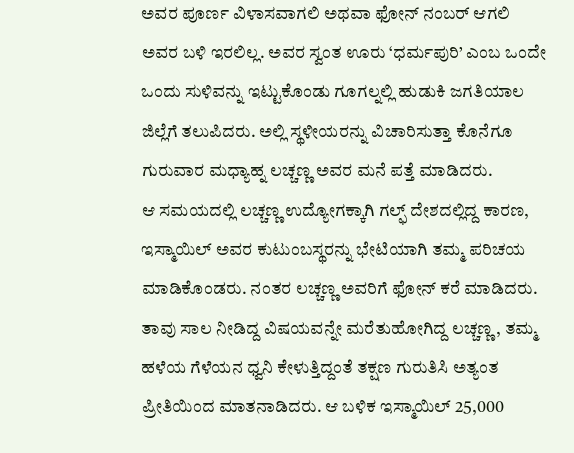ಅವರ ಪೂರ್ಣ ವಿಳಾಸವಾಗಲಿ ಅಥವಾ ಫೋನ್ ನಂಬರ್ ಆಗಲಿ ಅವರ ಬಳಿ ಇರಲಿಲ್ಲ. ಅವರ ಸ್ವಂತ ಊರು ‘ಧರ್ಮಪುರಿ’ ಎಂಬ ಒಂದೇ ಒಂದು ಸುಳಿವನ್ನು ಇಟ್ಟುಕೊಂಡು ಗೂಗಲ್ನಲ್ಲಿ ಹುಡುಕಿ ಜಗತಿಯಾಲ ಜಿಲ್ಲೆಗೆ ತಲುಪಿದರು. ಅಲ್ಲಿ ಸ್ಥಳೀಯರನ್ನು ವಿಚಾರಿಸುತ್ತಾ ಕೊನೆಗೂ ಗುರುವಾರ ಮಧ್ಯಾಹ್ನ ಲಚ್ಚಣ್ಣ ಅವರ ಮನೆ ಪತ್ತೆ ಮಾಡಿದರು.
ಆ ಸಮಯದಲ್ಲಿ ಲಚ್ಚಣ್ಣ ಉದ್ಯೋಗಕ್ಕಾಗಿ ಗಲ್ಫ್ ದೇಶದಲ್ಲಿದ್ದ ಕಾರಣ, ಇಸ್ಮಾಯಿಲ್ ಅವರ ಕುಟುಂಬಸ್ಥರನ್ನು ಭೇಟಿಯಾಗಿ ತಮ್ಮ ಪರಿಚಯ ಮಾಡಿಕೊಂಡರು. ನಂತರ ಲಚ್ಚಣ್ಣ ಅವರಿಗೆ ಫೋನ್ ಕರೆ ಮಾಡಿದರು. ತಾವು ಸಾಲ ನೀಡಿದ್ದ ವಿಷಯವನ್ನೇ ಮರೆತುಹೋಗಿದ್ದ ಲಚ್ಚಣ್ಣ, ತಮ್ಮ ಹಳೆಯ ಗೆಳೆಯನ ಧ್ವನಿ ಕೇಳುತ್ತಿದ್ದಂತೆ ತಕ್ಷಣ ಗುರುತಿಸಿ ಅತ್ಯಂತ ಪ್ರೀತಿಯಿಂದ ಮಾತನಾಡಿದರು. ಆ ಬಳಿಕ ಇಸ್ಮಾಯಿಲ್ 25,000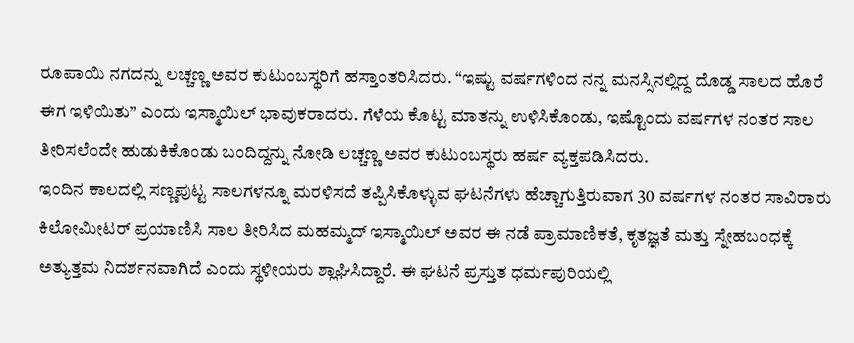ರೂಪಾಯಿ ನಗದನ್ನು ಲಚ್ಚಣ್ಣ ಅವರ ಕುಟುಂಬಸ್ಥರಿಗೆ ಹಸ್ತಾಂತರಿಸಿದರು. “ಇಷ್ಟು ವರ್ಷಗಳಿಂದ ನನ್ನ ಮನಸ್ಸಿನಲ್ಲಿದ್ದ ದೊಡ್ಡ ಸಾಲದ ಹೊರೆ ಈಗ ಇಳಿಯಿತು” ಎಂದು ಇಸ್ಮಾಯಿಲ್ ಭಾವುಕರಾದರು. ಗೆಳೆಯ ಕೊಟ್ಟ ಮಾತನ್ನು ಉಳಿಸಿಕೊಂಡು, ಇಷ್ಟೊಂದು ವರ್ಷಗಳ ನಂತರ ಸಾಲ ತೀರಿಸಲೆಂದೇ ಹುಡುಕಿಕೊಂಡು ಬಂದಿದ್ದನ್ನು ನೋಡಿ ಲಚ್ಚಣ್ಣ ಅವರ ಕುಟುಂಬಸ್ಥರು ಹರ್ಷ ವ್ಯಕ್ತಪಡಿಸಿದರು.
ಇಂದಿನ ಕಾಲದಲ್ಲಿ ಸಣ್ಣಪುಟ್ಟ ಸಾಲಗಳನ್ನೂ ಮರಳಿಸದೆ ತಪ್ಪಿಸಿಕೊಳ್ಳುವ ಘಟನೆಗಳು ಹೆಚ್ಚಾಗುತ್ತಿರುವಾಗ 30 ವರ್ಷಗಳ ನಂತರ ಸಾವಿರಾರು ಕಿಲೋಮೀಟರ್ ಪ್ರಯಾಣಿಸಿ ಸಾಲ ತೀರಿಸಿದ ಮಹಮ್ಮದ್ ಇಸ್ಮಾಯಿಲ್ ಅವರ ಈ ನಡೆ ಪ್ರಾಮಾಣಿಕತೆ, ಕೃತಜ್ಞತೆ ಮತ್ತು ಸ್ನೇಹಬಂಧಕ್ಕೆ ಅತ್ಯುತ್ತಮ ನಿದರ್ಶನವಾಗಿದೆ ಎಂದು ಸ್ಥಳೀಯರು ಶ್ಲಾಘಿಸಿದ್ದಾರೆ. ಈ ಘಟನೆ ಪ್ರಸ್ತುತ ಧರ್ಮಪುರಿಯಲ್ಲಿ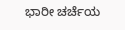ಭಾರೀ ಚರ್ಚೆಯ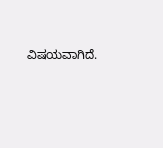ವಿಷಯವಾಗಿದೆ.